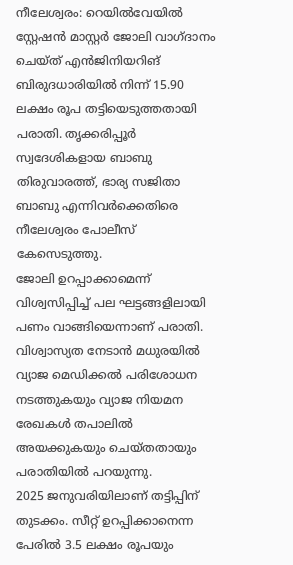നീലേശ്വരം: റെയിൽവേയിൽ സ്റ്റേഷൻ മാസ്റ്റർ ജോലി വാഗ്ദാനം ചെയ്ത് എൻജിനിയറിങ് ബിരുദധാരിയിൽ നിന്ന് 15.90 ലക്ഷം രൂപ തട്ടിയെടുത്തതായി പരാതി. തൃക്കരിപ്പൂർ സ്വദേശികളായ ബാബു തിരുവാരത്ത്, ഭാര്യ സജിതാ ബാബു എന്നിവർക്കെതിരെ നീലേശ്വരം പോലീസ് കേസെടുത്തു.
ജോലി ഉറപ്പാക്കാമെന്ന് വിശ്വസിപ്പിച്ച് പല ഘട്ടങ്ങളിലായി പണം വാങ്ങിയെന്നാണ് പരാതി. വിശ്വാസ്യത നേടാൻ മധുരയിൽ വ്യാജ മെഡിക്കൽ പരിശോധന നടത്തുകയും വ്യാജ നിയമന രേഖകൾ തപാലിൽ അയക്കുകയും ചെയ്തതായും പരാതിയിൽ പറയുന്നു.
2025 ജനുവരിയിലാണ് തട്ടിപ്പിന് തുടക്കം. സീറ്റ് ഉറപ്പിക്കാനെന്ന പേരിൽ 3.5 ലക്ഷം രൂപയും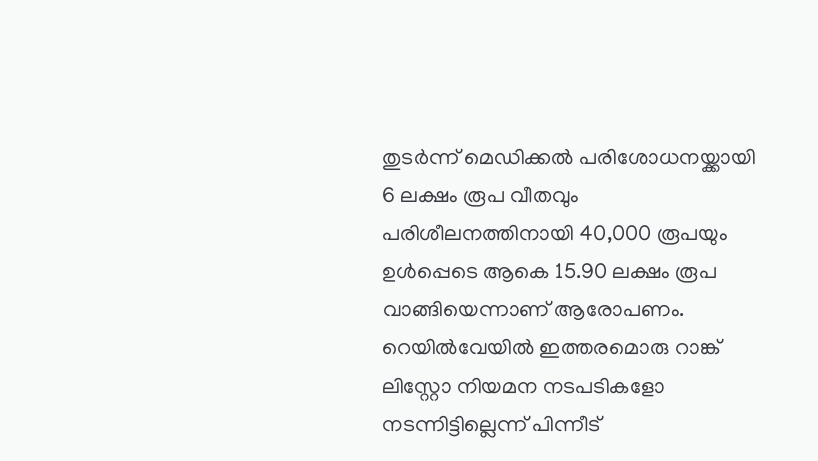തുടർന്ന് മെഡിക്കൽ പരിശോധനയ്ക്കായി 6 ലക്ഷം രൂപ വീതവും പരിശീലനത്തിനായി 40,000 രൂപയും ഉൾപ്പെടെ ആകെ 15.90 ലക്ഷം രൂപ വാങ്ങിയെന്നാണ് ആരോപണം.
റെയിൽവേയിൽ ഇത്തരമൊരു റാങ്ക് ലിസ്റ്റോ നിയമന നടപടികളോ നടന്നിട്ടില്ലെന്ന് പിന്നീട്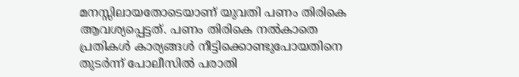മനസ്സിലായതോടെയാണ് യുവതി പണം തിരികെ ആവശ്യപ്പെട്ടത്. പണം തിരികെ നൽകാതെ പ്രതികൾ കാര്യങ്ങൾ നീട്ടിക്കൊണ്ടുപോയതിനെ തുടർന്ന് പോലീസിൽ പരാതി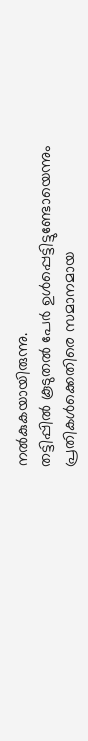നൽകുകയായിരുന്നു.
തട്ടിപ്പിൽ കൂടുതൽ പേർ ഉൾപ്പെട്ടിട്ടുണ്ടോയെന്നും പ്രതികൾക്കെതിരെ സമാനമായ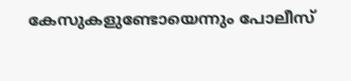കേസുകളുണ്ടോയെന്നും പോലീസ്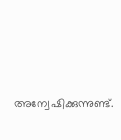അന്വേഷിക്കുന്നുണ്ട്.